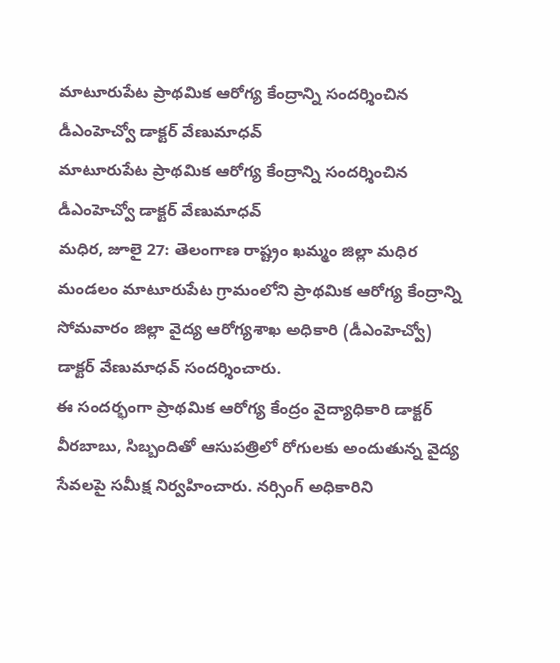మాటూరుపేట ప్రాథమిక ఆరోగ్య కేంద్రాన్ని సందర్శించిన డీఎంహెచ్వో డాక్టర్ వేణుమాధవ్
మాటూరుపేట ప్రాథమిక ఆరోగ్య కేంద్రాన్ని సందర్శించిన డీఎంహెచ్వో డాక్టర్ వేణుమాధవ్
మధిర, జూలై 27: తెలంగాణ రాష్ట్రం ఖమ్మం జిల్లా మధిర మండలం మాటూరుపేట గ్రామంలోని ప్రాథమిక ఆరోగ్య కేంద్రాన్ని సోమవారం జిల్లా వైద్య ఆరోగ్యశాఖ అధికారి (డీఎంహెచ్వో) డాక్టర్ వేణుమాధవ్ సందర్శించారు.
ఈ సందర్భంగా ప్రాథమిక ఆరోగ్య కేంద్రం వైద్యాధికారి డాక్టర్ వీరబాబు, సిబ్బందితో ఆసుపత్రిలో రోగులకు అందుతున్న వైద్య సేవలపై సమీక్ష నిర్వహించారు. నర్సింగ్ అధికారిని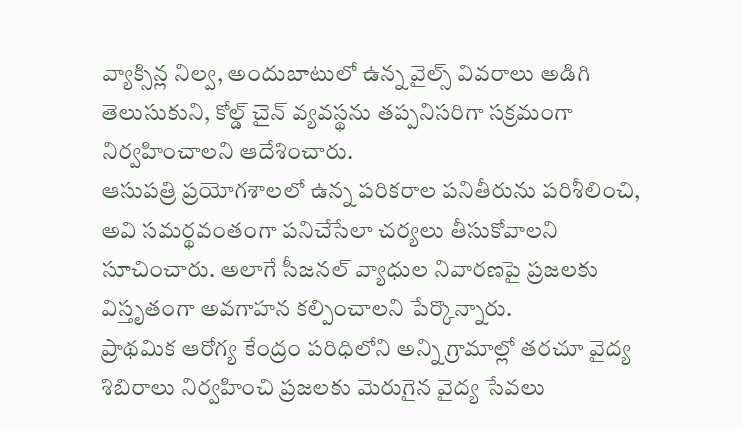వ్యాక్సిన్ల నిల్వ, అందుబాటులో ఉన్న వైల్స్ వివరాలు అడిగి తెలుసుకుని, కోల్డ్ చైన్ వ్యవస్థను తప్పనిసరిగా సక్రమంగా నిర్వహించాలని ఆదేశించారు.
ఆసుపత్రి ప్రయోగశాలలో ఉన్న పరికరాల పనితీరును పరిశీలించి, అవి సమర్థవంతంగా పనిచేసేలా చర్యలు తీసుకోవాలని సూచించారు. అలాగే సీజనల్ వ్యాధుల నివారణపై ప్రజలకు విస్తృతంగా అవగాహన కల్పించాలని పేర్కొన్నారు.
ప్రాథమిక ఆరోగ్య కేంద్రం పరిధిలోని అన్ని గ్రామాల్లో తరచూ వైద్య శిబిరాలు నిర్వహించి ప్రజలకు మెరుగైన వైద్య సేవలు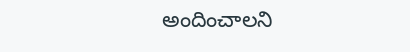అందించాలని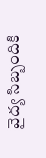వైద్య సిబ్బందికి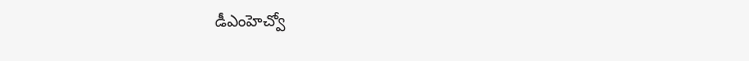డీఎంహెచ్వో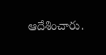ఆదేశించారు.